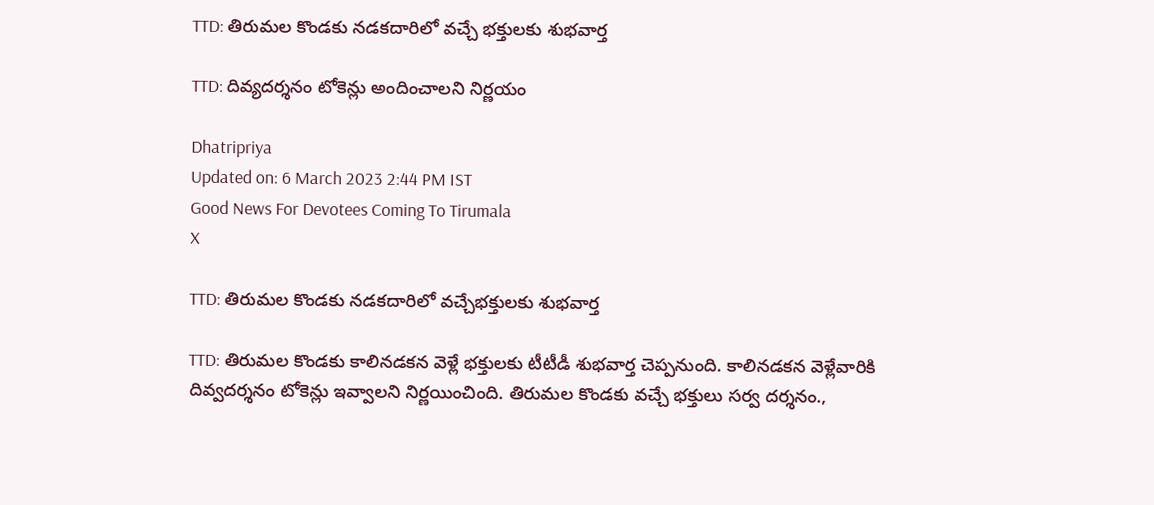TTD: తిరుమల కొండకు నడకదారిలో వచ్చే భక్తులకు శుభవార్త

TTD: దివ్యదర్శనం టోకెన్లు అందించాలని నిర్ణయం

Dhatripriya
Updated on: 6 March 2023 2:44 PM IST
Good News For Devotees Coming To Tirumala
X

TTD: తిరుమల కొండకు నడకదారిలో వచ్చేభక్తులకు శుభవార్త

TTD: తిరుమల కొండకు కాలినడకన వెళ్లే భక్తులకు టీటీడీ శుభవార్త చెప్పనుంది. కాలినడకన వెళ్లేవారికి దివ్వదర్శనం టోకెన్లు ఇవ్వాలని నిర్ణయించింది. తిరుమల కొండకు వచ్చే భక్తులు సర్వ దర్శనం.,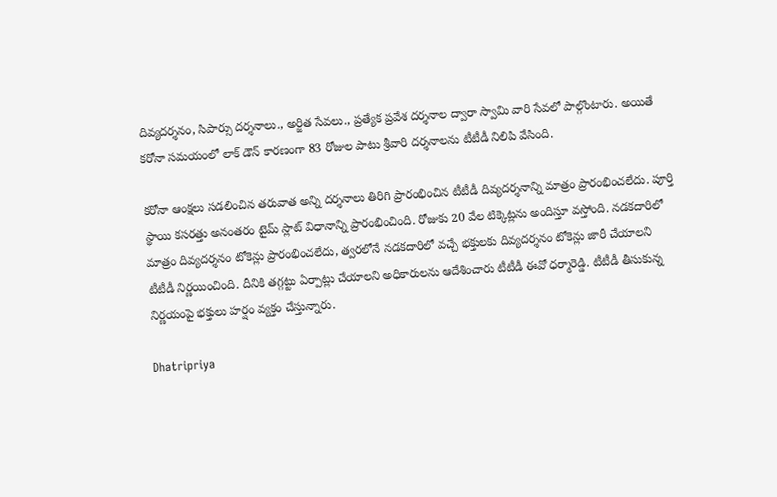దివ్యదర్శనం, సిపార్సు దర్శనాలు., అర్జిత సేవలు., ప్రత్యేక ప్రవేశ దర్శనాల ద్వారా స్వామి వారి సేవలో పాల్గొంటారు. అయితే కరోనా సమయంలో లాక్ డౌన్ కారణంగా 83 రోజుల పాటు శ్రీవారి దర్శనాలను టీటీడీ నిలిపి వేసింది.

కరోనా ఆంక్షలు సడలించిన తరువాత అన్ని దర్శనాలు తిరిగి ప్రారంభించిన టీటీడీ దివ్యదర్శనాన్ని మాత్రం ప్రారంభించలేదు. పూర్తి స్థాయి కసరత్తు అనంతరం టైమ్ స్లాట్ విధానాన్ని ప్రారంభించింది. రోజుకు 20 వేల టిక్కెట్లను అందిస్తూ వస్తోంది. నడకదారిలో మాత్రం దివ్యదర్శనం టోకెన్లు ప్రారంభించలేదు, త్వరలోనే నడకదారిలో వచ్చే భక్తులకు దివ్యదర్శనం టోకెన్లు జారీ చేయాలని టీటీడీ నిర్ణయించింది. దీనికి తగ్గట్టు ఏర్పాట్లు చేయాలని అధికారులను ఆదేశించారు టీటీడీ ఈవో ధర్మారెడ్డి. టీటీడీ తీసుకున్న నిర్ణయంపై భక్తులు హర్షం వ్యక్తం చేస్తున్నారు.

Dhatripriya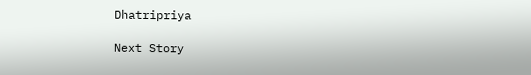Dhatripriya

Next Story